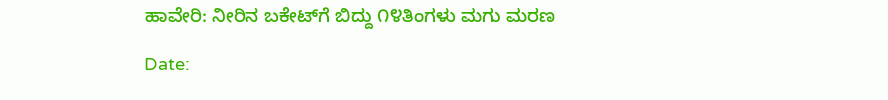ಹಾವೇರಿ: ನೀರಿನ ಬಕೇಟ್‌ಗೆ ಬಿದ್ದು ೧೪ತಿಂಗಳು ಮಗು ಮರಣ

Date: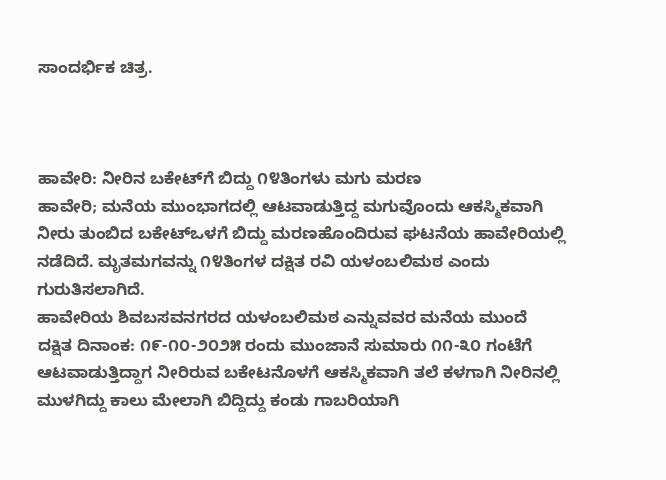ಸಾಂದರ್ಭಿಕ ಚಿತ್ರ.



ಹಾವೇರಿ: ನೀರಿನ ಬಕೇಟ್‌ಗೆ ಬಿದ್ದು ೧೪ತಿಂಗಳು ಮಗು ಮರಣ
ಹಾವೇರಿ; ಮನೆಯ ಮುಂಭಾಗದಲ್ಲಿ ಆಟವಾಡುತ್ತಿದ್ದ ಮಗುವೊಂದು ಆಕಸ್ಮಿಕವಾಗಿ ನೀರು ತುಂಬಿದ ಬಕೇಟ್‌ಒಳಗೆ ಬಿದ್ದು ಮರಣಹೊಂದಿರುವ ಘಟನೆಯ ಹಾವೇರಿಯಲ್ಲಿ ನಡೆದಿದೆ. ಮೃತಮಗವನ್ನು ೧೪ತಿಂಗಳ ದಕ್ಷಿತ ರವಿ ಯಳಂಬಲಿಮಠ ಎಂದು ಗುರುತಿಸಲಾಗಿದೆ.
ಹಾವೇರಿಯ ಶಿವಬಸವನಗರದ ಯಳಂಬಲಿಮಠ ಎನ್ನುವವರ ಮನೆಯ ಮುಂದೆ ದಕ್ಷಿತ ದಿನಾಂಕ: ೧೯-೧೦-೨೦೨೫ ರಂದು ಮುಂಜಾನೆ ಸುಮಾರು ೧೧-೩೦ ಗಂಟೆಗೆ ಆಟವಾಡುತ್ತಿದ್ದಾಗ ನೀರಿರುವ ಬಕೇಟನೊಳಗೆ ಆಕಸ್ಮಿಕವಾಗಿ ತಲೆ ಕಳಗಾಗಿ ನೀರಿನಲ್ಲಿ ಮುಳಗಿದ್ದು ಕಾಲು ಮೇಲಾಗಿ ಬಿದ್ದಿದ್ದು ಕಂಡು ಗಾಬರಿಯಾಗಿ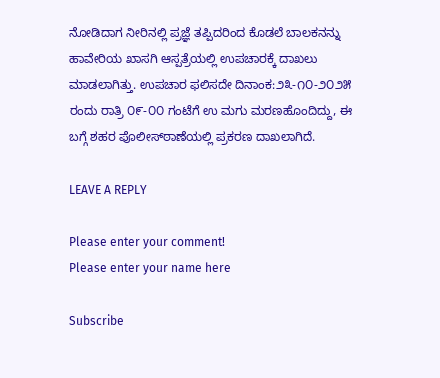ನೋಡಿದಾಗ ನೀರಿನಲ್ಲಿ ಪ್ರಜ್ಞೆ ತಪ್ಪಿದರಿಂದ ಕೊಡಲೆ ಬಾಲಕನನ್ನು ಹಾವೇರಿಯ ಖಾಸಗಿ ಆಸ್ಪತ್ರೆಯಲ್ಲಿ ಉಪಚಾರಕ್ಕೆ ದಾಖಲು ಮಾಡಲಾಗಿತ್ತು. ಉಪಚಾರ ಫಲಿಸದೇ ದಿನಾಂಕ:೨೩-೧೦-೨೦೨೫ ರಂದು ರಾತ್ರಿ ೦೯-೦೦ ಗಂಟೆಗೆ ಉ ಮಗು ಮರಣಹೊಂದಿದ್ದು, ಈ ಬಗ್ಗೆ ಶಹರ ಪೊಲೀಸ್‌ಠಾಣೆಯಲ್ಲಿ ಪ್ರಕರಣ ದಾಖಲಾಗಿದೆ.

LEAVE A REPLY

Please enter your comment!
Please enter your name here

Subscribe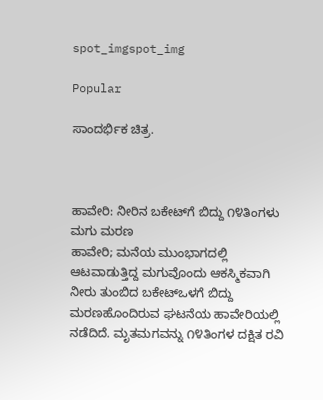spot_imgspot_img

Popular

ಸಾಂದರ್ಭಿಕ ಚಿತ್ರ.



ಹಾವೇರಿ: ನೀರಿನ ಬಕೇಟ್‌ಗೆ ಬಿದ್ದು ೧೪ತಿಂಗಳು ಮಗು ಮರಣ
ಹಾವೇರಿ; ಮನೆಯ ಮುಂಭಾಗದಲ್ಲಿ ಆಟವಾಡುತ್ತಿದ್ದ ಮಗುವೊಂದು ಆಕಸ್ಮಿಕವಾಗಿ ನೀರು ತುಂಬಿದ ಬಕೇಟ್‌ಒಳಗೆ ಬಿದ್ದು ಮರಣಹೊಂದಿರುವ ಘಟನೆಯ ಹಾವೇರಿಯಲ್ಲಿ ನಡೆದಿದೆ. ಮೃತಮಗವನ್ನು ೧೪ತಿಂಗಳ ದಕ್ಷಿತ ರವಿ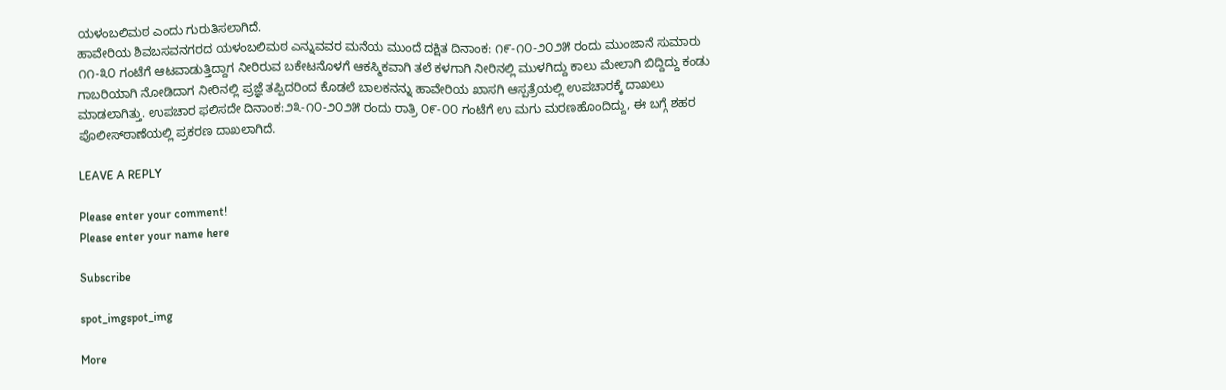ಯಳಂಬಲಿಮಠ ಎಂದು ಗುರುತಿಸಲಾಗಿದೆ.
ಹಾವೇರಿಯ ಶಿವಬಸವನಗರದ ಯಳಂಬಲಿಮಠ ಎನ್ನುವವರ ಮನೆಯ ಮುಂದೆ ದಕ್ಷಿತ ದಿನಾಂಕ: ೧೯-೧೦-೨೦೨೫ ರಂದು ಮುಂಜಾನೆ ಸುಮಾರು ೧೧-೩೦ ಗಂಟೆಗೆ ಆಟವಾಡುತ್ತಿದ್ದಾಗ ನೀರಿರುವ ಬಕೇಟನೊಳಗೆ ಆಕಸ್ಮಿಕವಾಗಿ ತಲೆ ಕಳಗಾಗಿ ನೀರಿನಲ್ಲಿ ಮುಳಗಿದ್ದು ಕಾಲು ಮೇಲಾಗಿ ಬಿದ್ದಿದ್ದು ಕಂಡು ಗಾಬರಿಯಾಗಿ ನೋಡಿದಾಗ ನೀರಿನಲ್ಲಿ ಪ್ರಜ್ಞೆ ತಪ್ಪಿದರಿಂದ ಕೊಡಲೆ ಬಾಲಕನನ್ನು ಹಾವೇರಿಯ ಖಾಸಗಿ ಆಸ್ಪತ್ರೆಯಲ್ಲಿ ಉಪಚಾರಕ್ಕೆ ದಾಖಲು ಮಾಡಲಾಗಿತ್ತು. ಉಪಚಾರ ಫಲಿಸದೇ ದಿನಾಂಕ:೨೩-೧೦-೨೦೨೫ ರಂದು ರಾತ್ರಿ ೦೯-೦೦ ಗಂಟೆಗೆ ಉ ಮಗು ಮರಣಹೊಂದಿದ್ದು, ಈ ಬಗ್ಗೆ ಶಹರ ಪೊಲೀಸ್‌ಠಾಣೆಯಲ್ಲಿ ಪ್ರಕರಣ ದಾಖಲಾಗಿದೆ.

LEAVE A REPLY

Please enter your comment!
Please enter your name here

Subscribe

spot_imgspot_img

More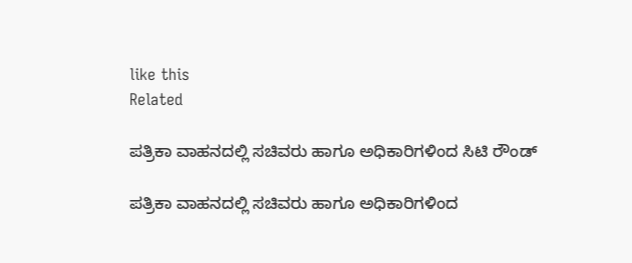like this
Related

ಪತ್ರಿಕಾ ವಾಹನದಲ್ಲಿ ಸಚಿವರು ಹಾಗೂ ಅಧಿಕಾರಿಗಳಿಂದ ಸಿಟಿ ರೌಂಡ್

ಪತ್ರಿಕಾ ವಾಹನದಲ್ಲಿ ಸಚಿವರು ಹಾಗೂ ಅಧಿಕಾರಿಗಳಿಂದ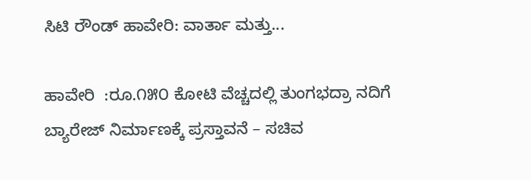ಸಿಟಿ ರೌಂಡ್ ಹಾವೇರಿ: ವಾರ್ತಾ ಮತ್ತು...

ಹಾವೇರಿ  :ರೂ.೧೫೦ ಕೋಟಿ ವೆಚ್ಚದಲ್ಲಿ ತುಂಗಭದ್ರಾ ನದಿಗೆ ಬ್ಯಾರೇಜ್ ನಿರ್ಮಾಣಕ್ಕೆ ಪ್ರಸ್ತಾವನೆ – ಸಚಿವ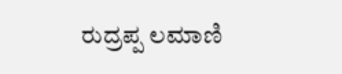ರುದ್ರಪ್ಪ ಲಮಾಣಿ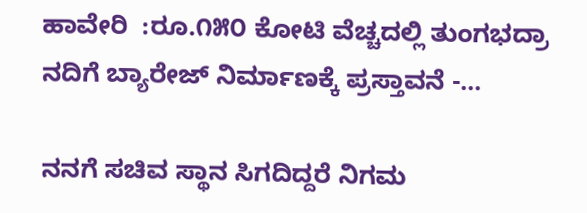ಹಾವೇರಿ  :ರೂ.೧೫೦ ಕೋಟಿ ವೆಚ್ಚದಲ್ಲಿ ತುಂಗಭದ್ರಾ ನದಿಗೆ ಬ್ಯಾರೇಜ್ ನಿರ್ಮಾಣಕ್ಕೆ ಪ್ರಸ್ತಾವನೆ -...

ನನಗೆ ಸಚಿವ ಸ್ಥಾನ ಸಿಗದಿದ್ದರೆ ನಿಗಮ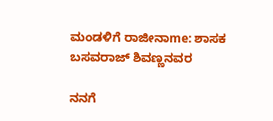ಮಂಡಳಿಗೆ ರಾಜೀನಾme: ಶಾಸಕ ಬಸವರಾಜ್ ಶಿವಣ್ಣನವರ

ನನಗೆ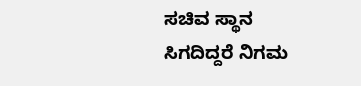ಸಚಿವ ಸ್ಥಾನ ಸಿಗದಿದ್ದರೆ ನಿಗಮ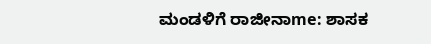ಮಂಡಳಿಗೆ ರಾಜೀನಾme: ಶಾಸಕ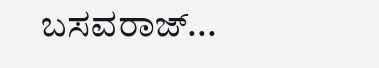ಬಸವರಾಜ್...